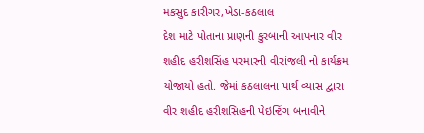મકસુદ કારીગર,ખેડા-કઠલાલ
દેશ માટે પોતાના પ્રાણની કુરબાની આપનાર વીર શહીદ હરીશસિંહ પરમારની વીરાંજલી નો કાર્યક્રમ યોજાયો હતો. જેમાં કઠલાલના પાર્થ વ્યાસ દ્વારા વીર શહીદ હરીશસિહની પેઇન્ટિંગ બનાવીને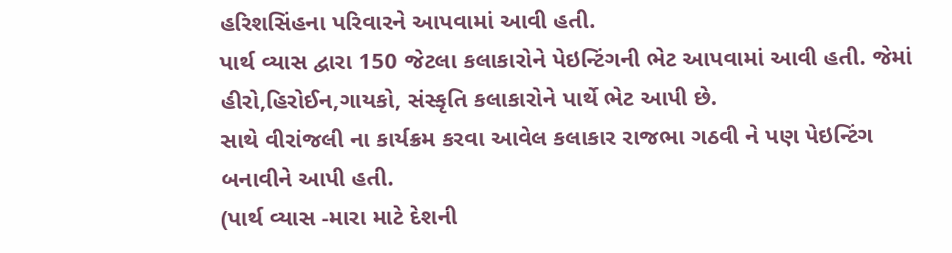હરિશસિંહના પરિવારને આપવામાં આવી હતી.
પાર્થ વ્યાસ દ્વારા 150 જેટલા કલાકારોને પેઇન્ટિંગની ભેટ આપવામાં આવી હતી. જેમાં હીરો,હિરોઈન,ગાયકો, સંસ્કૃતિ કલાકારોને પાર્થે ભેટ આપી છે.
સાથે વીરાંજલી ના કાર્યક્રમ કરવા આવેલ કલાકાર રાજભા ગઠવી ને પણ પેઇન્ટિંગ બનાવીને આપી હતી.
(પાર્થ વ્યાસ -મારા માટે દેશની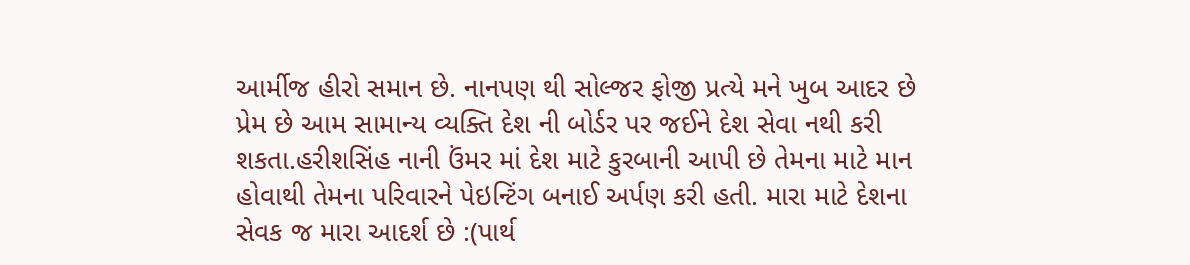આર્મીજ હીરો સમાન છે. નાનપણ થી સોલ્જર ફોજી પ્રત્યે મને ખુબ આદર છે પ્રેમ છે આમ સામાન્ય વ્યક્તિ દેશ ની બોર્ડર પર જઈને દેશ સેવા નથી કરી શકતા.હરીશસિંહ નાની ઉંમર માં દેશ માટે કુરબાની આપી છે તેમના માટે માન હોવાથી તેમના પરિવારને પેઇન્ટિંગ બનાઈ અર્પણ કરી હતી. મારા માટે દેશના સેવક જ મારા આદર્શ છે :(પાર્થ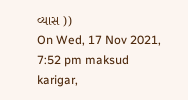વ્યાસ ))
On Wed, 17 Nov 2021, 7:52 pm maksud karigar,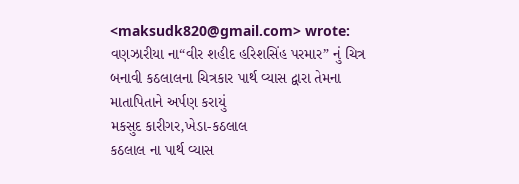<maksudk820@gmail.com> wrote:
વણઝારીયા ના“વીર શહીદ હરિશસિંહ પરમાર” નું ચિત્ર બનાવી કઠલાલના ચિત્રકાર પાર્થ વ્યાસ દ્વારા તેમના માતાપિતાને અર્પણ કરાયું
મકસુદ કારીગર,ખેડા-કઠલાલ
કઠલાલ ના પાર્થ વ્યાસ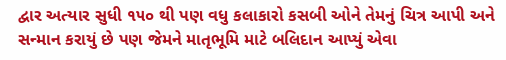દ્વાર અત્યાર સુધી ૧૫૦ થી પણ વધુ કલાકારો કસબી ઓને તેમનું ચિત્ર આપી અને સન્માન કરાયું છે પણ જેમને માતૃભૂમિ માટે બલિદાન આપ્યું એવા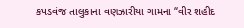કપડવંજ તાલુકાના વણઝારીયા ગામના “વીર શહીદ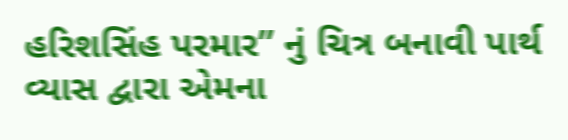હરિશસિંહ પરમાર” નું ચિત્ર બનાવી પાર્થ વ્યાસ દ્વારા એમના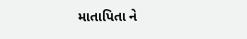માતાપિતા ને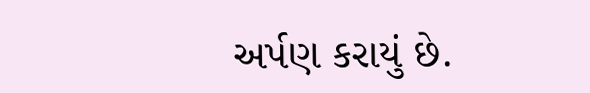અર્પણ કરાયું છે.